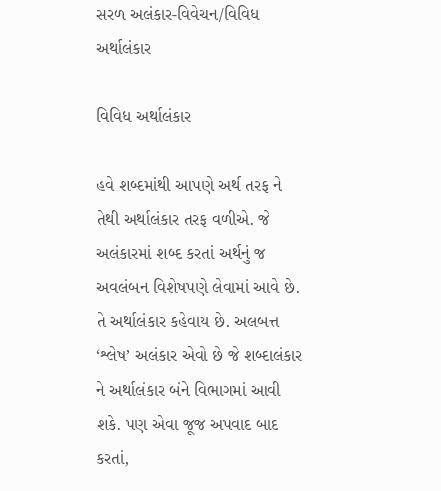સરળ અલંકાર-વિવેચન/વિવિધ અર્થાલંકાર

વિવિધ અર્થાલંકાર

હવે શબ્દમાંથી આપણે અર્થ તરફ ને તેથી અર્થાલંકાર તરફ વળીએ. જે અલંકારમાં શબ્દ કરતાં અર્થનું જ અવલંબન વિશેષપણે લેવામાં આવે છે. તે અર્થાલંકાર કહેવાય છે. અલબત્ત ‘શ્લેષ’ અલંકાર એવો છે જે શબ્દાલંકાર ને અર્થાલંકાર બંને વિભાગમાં આવી શકે. પણ એવા જૂજ અપવાદ બાદ કરતાં,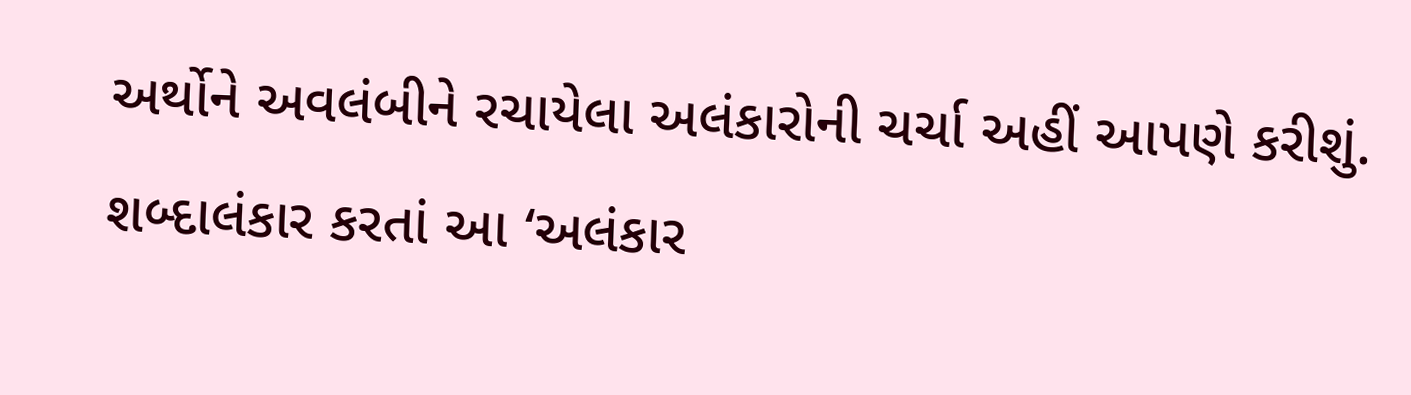અર્થોને અવલંબીને રચાયેલા અલંકારોની ચર્ચા અહીં આપણે કરીશું. શબ્દાલંકાર કરતાં આ ‘અલંકાર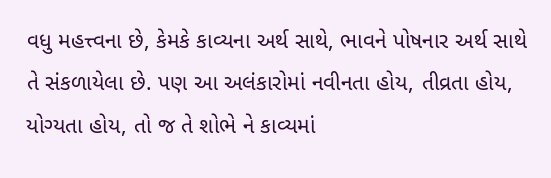વધુ મહત્ત્વના છે, કેમકે કાવ્યના અર્થ સાથે, ભાવને પોષનાર અર્થ સાથે તે સંકળાયેલા છે. પણ આ અલંકારોમાં નવીનતા હોય, તીવ્રતા હોય, યોગ્યતા હોય, તો જ તે શોભે ને કાવ્યમાં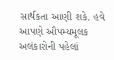સાર્થકતા આણી શકે. હવે આપણે ઔપમ્યમૂલક અલંકારોની પહેલાં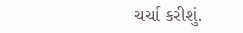ચર્ચા કરીશું.